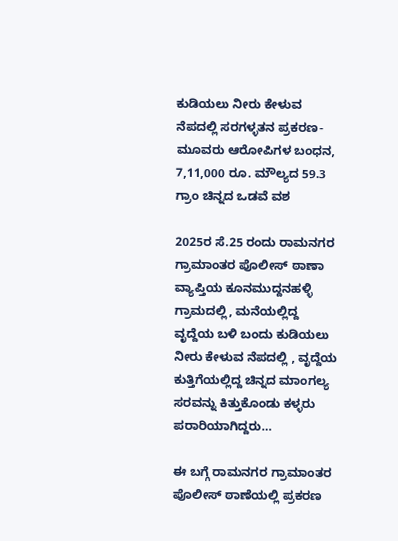ಕುಡಿಯಲು ನೀರು ಕೇಳುವ ನೆಪದಲ್ಲಿ ಸರಗಳ್ಳತನ ಪ್ರಕರಣ- ಮೂವರು ಆರೋಪಿಗಳ ಬಂಧನ, 7,11,000 ರೂ. ಮೌಲ್ಯದ 59.3 ಗ್ರಾಂ ಚಿನ್ನದ ಒಡವೆ ವಶ

2025ರ ಸೆ.25 ರಂದು ರಾಮನಗರ ಗ್ರಾಮಾಂತರ ಪೊಲೀಸ್ ಠಾಣಾ ವ್ಯಾಪ್ತಿಯ ಕೂನಮುದ್ದನಹಳ್ಳಿ  ಗ್ರಾಮದಲ್ಲಿ, ಮನೆಯಲ್ಲಿದ್ದ  ವೃದ್ದೆಯ ಬಳಿ ಬಂದು ಕುಡಿಯಲು ನೀರು ಕೇಳುವ ನೆಪದಲ್ಲಿ , ವೃದ್ದೆಯ ಕುತ್ತಿಗೆಯಲ್ಲಿದ್ದ ಚಿನ್ನದ ಮಾಂಗಲ್ಯ ಸರವನ್ನು ಕಿತ್ತುಕೊಂಡು ಕಳ್ಳರು ಪರಾರಿಯಾಗಿದ್ದರು…

ಈ ಬಗ್ಗೆ ರಾಮನಗರ ಗ್ರಾಮಾಂತರ ಪೊಲೀಸ್ ಠಾಣೆಯಲ್ಲಿ ಪ್ರಕರಣ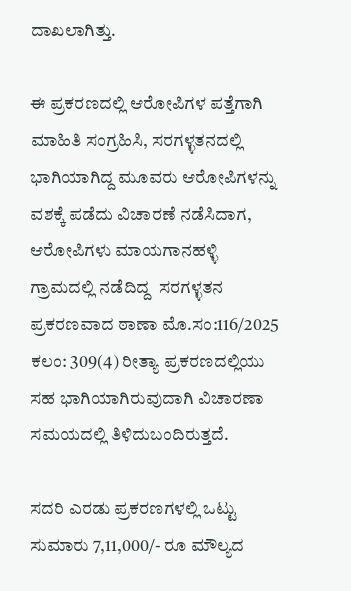ದಾಖಲಾಗಿತ್ತು.

ಈ ಪ್ರಕರಣದಲ್ಲಿ ಆರೋಪಿಗಳ ಪತ್ತೆಗಾಗಿ ಮಾಹಿತಿ ಸಂಗ್ರಹಿಸಿ, ಸರಗಳ್ಳತನದಲ್ಲಿ ಭಾಗಿಯಾಗಿದ್ದ ಮೂವರು ಆರೋಪಿಗಳನ್ನು ವಶಕ್ಕೆ ಪಡೆದು ವಿಚಾರಣೆ ನಡೆಸಿದಾಗ, ಆರೋಪಿಗಳು ಮಾಯಗಾನಹಳ್ಳಿ ಗ್ರಾಮದಲ್ಲಿ ನಡೆದಿದ್ದ  ಸರಗಳ್ಳತನ ಪ್ರಕರಣವಾದ ಠಾಣಾ ಮೊ.ಸಂ:116/2025 ಕಲಂ: 309(4) ರೀತ್ಯಾ ಪ್ರಕರಣದಲ್ಲಿಯು ಸಹ ಭಾಗಿಯಾಗಿರುವುದಾಗಿ ವಿಚಾರಣಾ ಸಮಯದಲ್ಲಿ ತಿಳಿದುಬಂದಿರುತ್ತದೆ.

ಸದರಿ ಎರಡು ಪ್ರಕರಣಗಳಲ್ಲಿ ಒಟ್ಟು ಸುಮಾರು 7,11,000/- ರೂ ಮೌಲ್ಯದ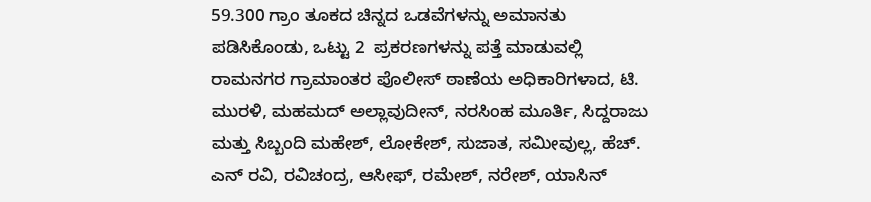59.300 ಗ್ರಾಂ ತೂಕದ ಚಿನ್ನದ ಒಡವೆಗಳನ್ನು ಅಮಾನತು ಪಡಿಸಿಕೊಂಡು, ಒಟ್ಟು 2  ಪ್ರಕರಣಗಳನ್ನು ಪತ್ತೆ ಮಾಡುವಲ್ಲಿ ರಾಮನಗರ ಗ್ರಾಮಾಂತರ ಪೊಲೀಸ್‌ ಠಾಣೆಯ ಅಧಿಕಾರಿಗಳಾದ, ಟಿ. ಮುರಳಿ, ಮಹಮದ್‌ ಅಲ್ಲಾವುದೀನ್‌, ನರಸಿಂಹ ಮೂರ್ತಿ, ಸಿದ್ದರಾಜು ಮತ್ತು ಸಿಬ್ಬಂದಿ ಮಹೇಶ್‌, ಲೋಕೇಶ್‌, ಸುಜಾತ, ಸಮೀವುಲ್ಲ, ಹೆಚ್. ಎನ್‌ ರವಿ, ರವಿಚಂದ್ರ, ಆಸೀಫ್‌, ರಮೇಶ್‌, ನರೇಶ್‌, ಯಾಸಿನ್‌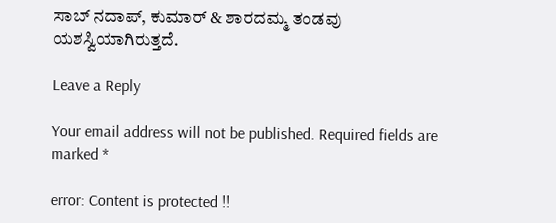ಸಾಬ್‌ ನದಾಪ್‌, ಕುಮಾರ್‌ & ಶಾರದಮ್ಮ ತಂಡವು ಯಶಸ್ವಿಯಾಗಿರುತ್ತದೆ.

Leave a Reply

Your email address will not be published. Required fields are marked *

error: Content is protected !!